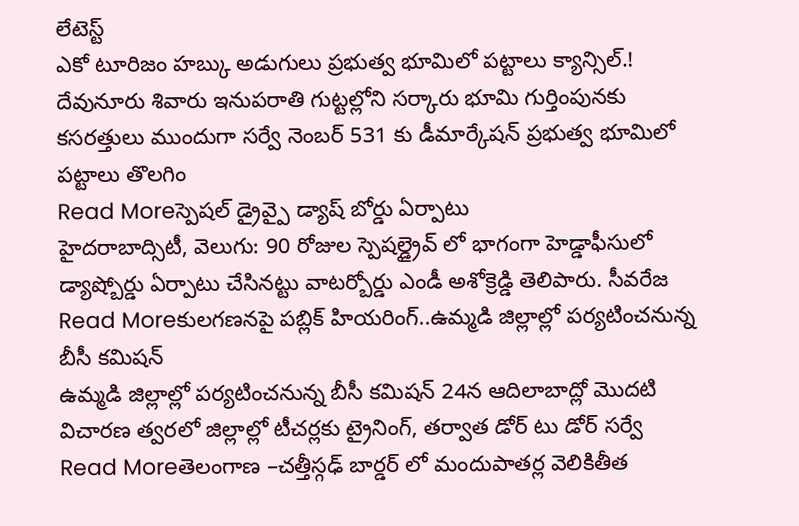లేటెస్ట్
ఎకో టూరిజం హబ్కు అడుగులు ప్రభుత్వ భూమిలో పట్టాలు క్యాన్సిల్.!
దేవునూరు శివారు ఇనుపరాతి గుట్టల్లోని సర్కారు భూమి గుర్తింపునకు కసరత్తులు ముందుగా సర్వే నెంబర్ 531 కు డీమార్కేషన్ ప్రభుత్వ భూమిలో పట్టాలు తొలగిం
Read Moreస్పెషల్ డ్రైవ్పై డ్యాష్ బోర్డు ఏర్పాటు
హైదరాబాద్సిటీ, వెలుగు: 90 రోజుల స్పెషల్డ్రైవ్ లో భాగంగా హెడ్డాఫీసులో డ్యాష్బోర్డు ఏర్పాటు చేసినట్టు వాటర్బోర్డు ఎండీ అశోక్రెడ్డి తెలిపారు. సీవరేజ
Read Moreకులగణనపై పబ్లిక్ హియరింగ్..ఉమ్మడి జిల్లాల్లో పర్యటించనున్న బీసీ కమిషన్
ఉమ్మడి జిల్లాల్లో పర్యటించనున్న బీసీ కమిషన్ 24న ఆదిలాబాద్లో మొదటి విచారణ త్వరలో జిల్లాల్లో టీచర్లకు ట్రైనింగ్, తర్వాత డోర్ టు డోర్ సర్వే
Read Moreతెలంగాణ –చత్తీస్గఢ్ బార్డర్ లో మందుపాతర్ల వెలికితీత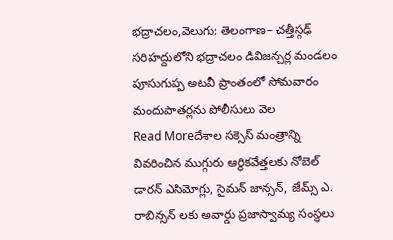భద్రాచలం,వెలుగు: తెలంగాణ– చత్తీస్గఢ్ సరిహద్దులోని భద్రాచలం డివిజన్చర్ల మండలం పూసుగుప్ప అటవీ ప్రాంతంలో సోమవారం మందుపాతర్లను పోలీసులు వెల
Read Moreదేశాల సక్సెస్ మంత్రాన్ని వివరించిన ముగ్గురు ఆర్థికవేత్తలకు నోబెల్
డారన్ ఎసిమోగ్లు, సైమన్ జాన్సన్, జేమ్స్ ఎ. రాబిన్సన్ లకు అవార్డు ప్రజాస్వామ్య సంస్థలు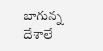బాగున్న దేశాలే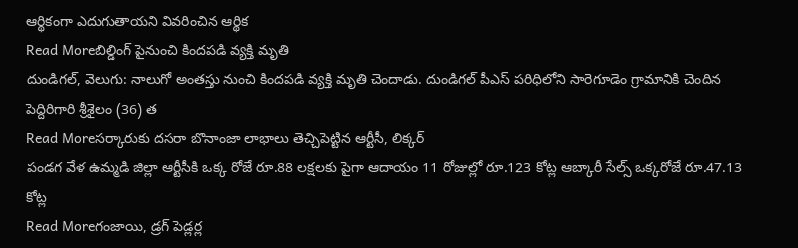ఆర్థికంగా ఎదుగుతాయని వివరించిన ఆర్థిక
Read Moreబిల్డింగ్ పైనుంచి కిందపడి వ్యక్తి మృతి
దుండిగల్, వెలుగు: నాలుగో అంతస్తు నుంచి కిందపడి వ్యక్తి మృతి చెందాడు. దుండిగల్ పీఎస్ పరిధిలోని సారెగూడెం గ్రామానికి చెందిన పెద్దిరిగారి శ్రీశైలం (36) త
Read Moreసర్కారుకు దసరా బొనాంజా లాభాలు తెచ్చిపెట్టిన ఆర్టీసీ, లిక్కర్
పండగ వేళ ఉమ్మడి జిల్లా ఆర్టీసీకి ఒక్క రోజే రూ.88 లక్షలకు పైగా ఆదాయం 11 రోజుల్లో రూ.123 కోట్ల ఆబ్కారీ సేల్స్ ఒక్కరోజే రూ.47.13 కోట్ల
Read Moreగంజాయి, డ్రగ్ పెడ్లర్ల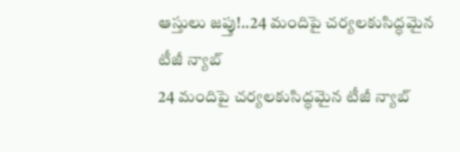ఆస్తులు జప్తు!..24 మందిపై చర్యలకుసిద్ధమైన టీజీ న్యాబ్
24 మందిపై చర్యలకుసిద్ధమైన టీజీ న్యాబ్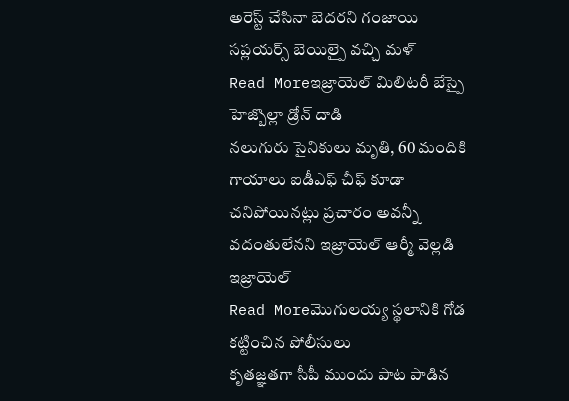అరెస్ట్ చేసినా బెదరని గంజాయి సప్లయర్స్ బెయిల్పై వచ్చి మళ్
Read Moreఇజ్రాయెల్ మిలిటరీ బేస్పై హెజ్బొల్లా డ్రోన్ దాడి
నలుగురు సైనికులు మృతి, 60 మందికి గాయాలు ఐడీఎఫ్ చీఫ్ కూడా చనిపోయినట్లు ప్రచారం అవన్నీ వదంతులేనని ఇజ్రాయెల్ ఆర్మీ వెల్లడి ఇజ్రాయెల్
Read Moreమొగులయ్య స్థలానికి గోడ కట్టించిన పోలీసులు
కృతజ్ఞతగా సీపీ ముందు పాట పాడిన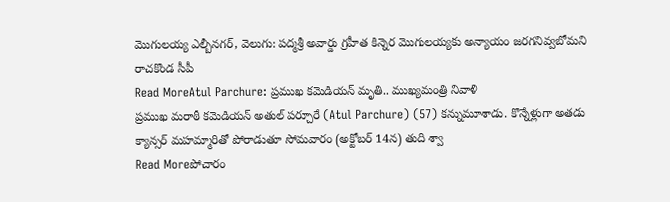మొగులయ్య ఎల్బీనగర్, వెలుగు: పద్మశ్రీ అవార్డు గ్రహీత కిన్నెర మొగులయ్యకు అన్యాయం జరగనివ్వబోమని రాచకొండ సీపీ
Read MoreAtul Parchure: ప్రముఖ కమెడియన్ మృతి.. ముఖ్యమంత్రి నివాళి
ప్రముఖ మరాఠీ కమెడియన్ అతుల్ పర్చూరే (Atul Parchure) (57) కన్నుమూశాడు. కొన్నేళ్లుగా అతడు క్యాన్సర్ మహమ్మారితో పోరాడుతూ సోమవారం (అక్టోబర్ 14న) తుది శ్వా
Read Moreపోచారం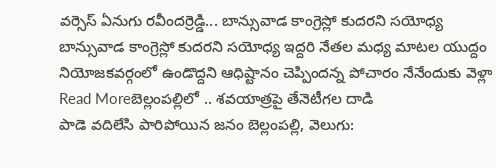వర్సెస్ ఏనుగు రవీందర్రెడ్డి... బాన్సువాడ కాంగ్రెస్లో కుదరని సయోధ్య
బాన్సువాడ కాంగ్రెస్లో కుదరని సయోధ్య ఇద్దరి నేతల మధ్య మాటల యుద్దం నియోజకవర్గంలో ఉండొద్దని ఆధిష్టానం చెప్పిందన్న పోచారం నేనేందుకు వెళ్లా
Read Moreబెల్లంపల్లిలో .. శవయాత్రపై తేనెటీగల దాడి
పాడె వదిలేసి పారిపోయిన జనం బెల్లంపల్లి, వెలుగు: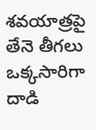శవయాత్రపై తేనె తీగలు ఒక్కసారిగా దాడి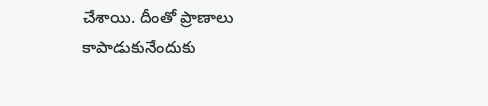చేశాయి. దీంతో ప్రాణాలు కాపాడుకునేందుకు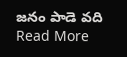జనం పాడె వది
Read More